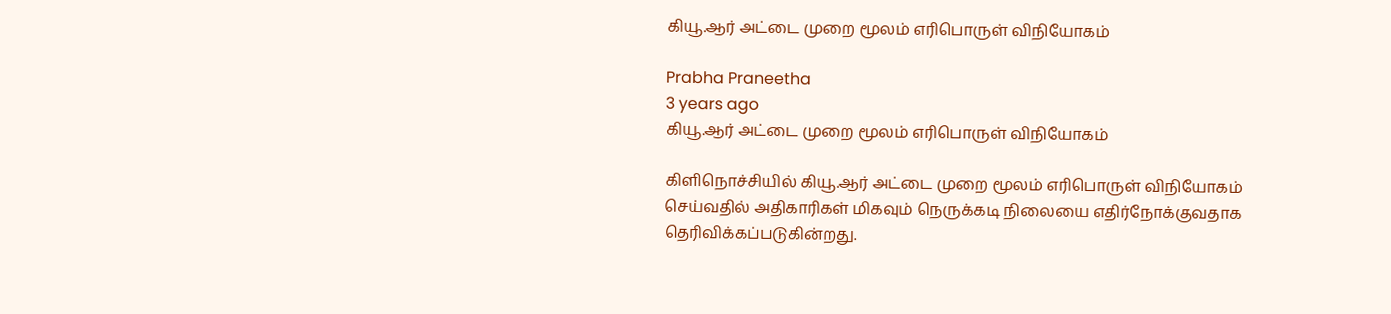கியூ.ஆர் அட்டை முறை மூலம் எரிபொருள் விநியோகம்

Prabha Praneetha
3 years ago
கியூ.ஆர் அட்டை முறை மூலம் எரிபொருள் விநியோகம்

கிளிநொச்சியில் கியூ.ஆர் அட்டை முறை மூலம் எரிபொருள் விநியோகம் செய்வதில் அதிகாரிகள் மிகவும் நெருக்கடி நிலையை எதிர்நோக்குவதாக தெரிவிக்கப்படுகின்றது.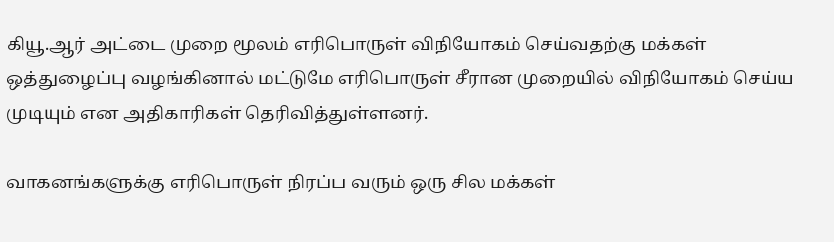கியூ.ஆர் அட்டை முறை மூலம் எரிபொருள் விநியோகம் செய்வதற்கு மக்கள் ஒத்துழைப்பு வழங்கினால் மட்டுமே எரிபொருள் சீரான முறையில் விநியோகம் செய்ய முடியும் என அதிகாரிகள் தெரிவித்துள்ளனர்.

வாகனங்களுக்கு எரிபொருள் நிரப்ப வரும் ஒரு சில மக்கள்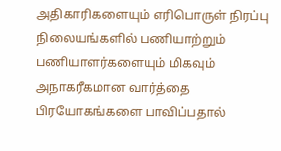அதிகாரிகளையும் எரிபொருள் நிரப்பு நிலையங்களில் பணியாற்றும் பணியாளர்களையும் மிகவும் அநாகரீகமான வார்த்தை பிரயோகங்களை பாவிப்பதால்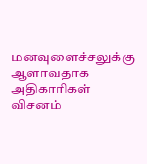மனவுளைச்சலுக்கு ஆளாவதாக அதிகாரிகள் விசனம்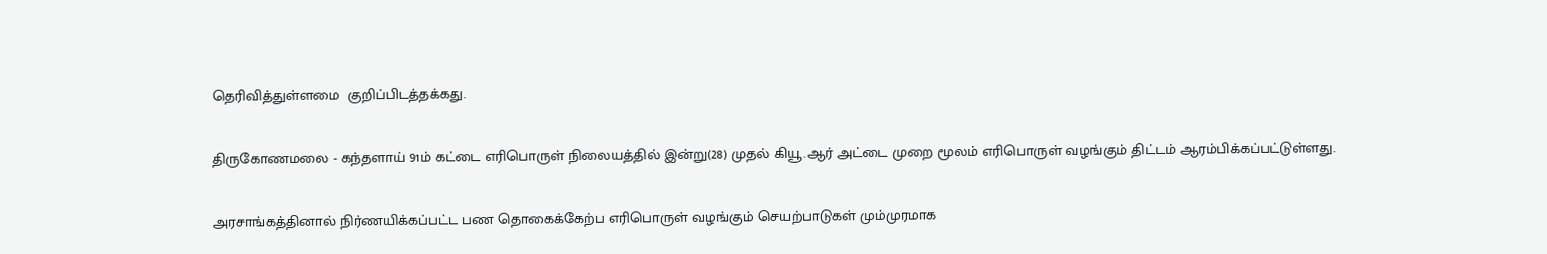தெரிவித்துள்ளமை  குறிப்பிடத்தக்கது.

திருகோணமலை - கந்தளாய் 91ம் கட்டை எரிபொருள் நிலையத்தில் இன்று(28) முதல் கியூ.ஆர் அட்டை முறை மூலம் எரிபொருள் வழங்கும் திட்டம் ஆரம்பிக்கப்பட்டுள்ளது.

அரசாங்கத்தினால் நிர்ணயிக்கப்பட்ட பண தொகைக்கேற்ப எரிபொருள் வழங்கும் செயற்பாடுகள் மும்முரமாக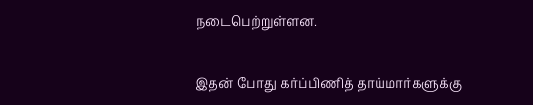நடைபெற்றுள்ளன.

இதன் போது கர்ப்பிணித் தாய்மார்களுக்கு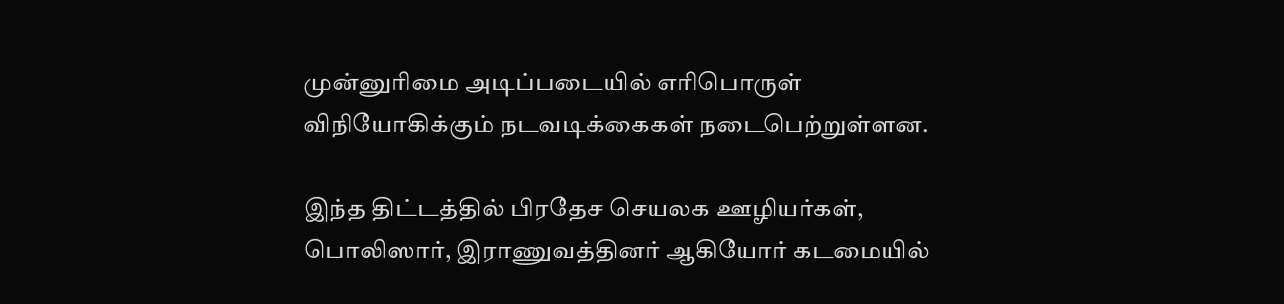முன்னுரிமை அடிப்படையில் எரிபொருள் விநியோகிக்கும் நடவடிக்கைகள் நடைபெற்றுள்ளன.

இந்த திட்டத்தில் பிரதேச செயலக ஊழியர்கள், பொலிஸார், இராணுவத்தினர் ஆகியோர் கடமையில்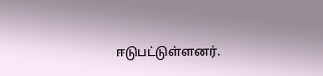ஈடுபட்டுள்ளனர்.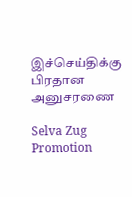இச்செய்திக்கு பிரதான அனுசரணை

Selva Zug Promotion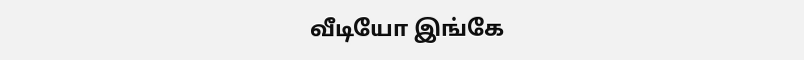வீடியோ இங்கே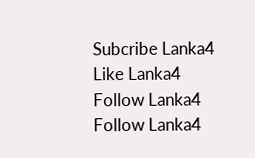Subcribe Lanka4
Like Lanka4
Follow Lanka4
Follow Lanka4